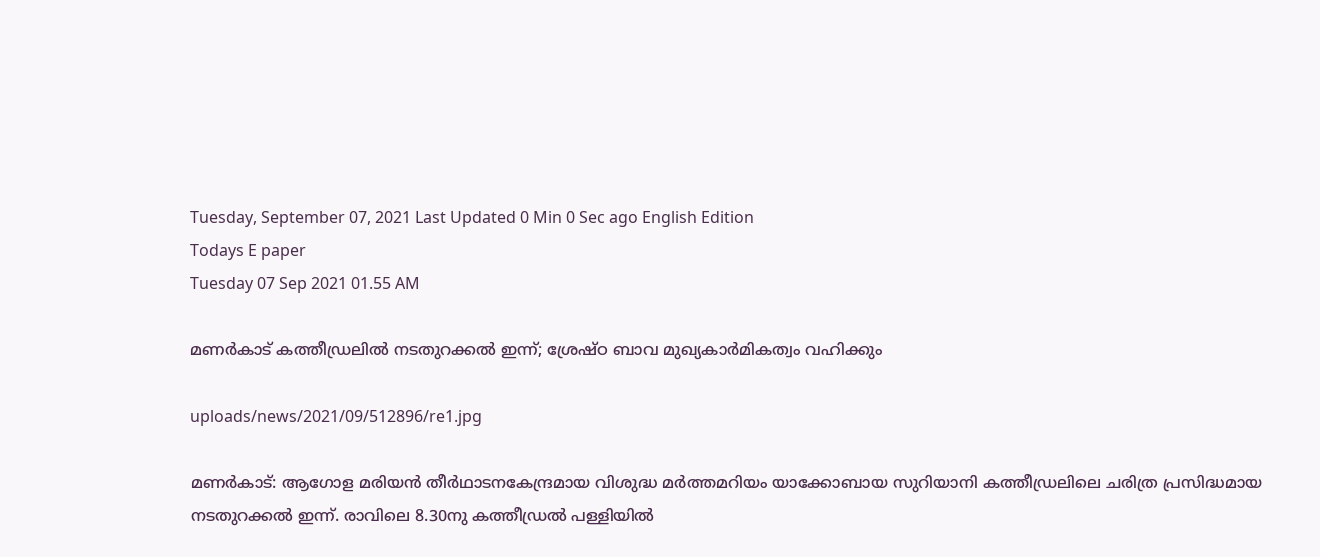Tuesday, September 07, 2021 Last Updated 0 Min 0 Sec ago English Edition
Todays E paper
Tuesday 07 Sep 2021 01.55 AM

മണര്‍കാട്‌ കത്തീഡ്രലില്‍ നടതുറക്കല്‍ ഇന്ന്‌; ശ്രേഷ്‌ഠ ബാവ മുഖ്യകാര്‍മികത്വം വഹിക്കും

uploads/news/2021/09/512896/re1.jpg

മണര്‍കാട്‌: ആഗോള മരിയന്‍ തീര്‍ഥാടനകേന്ദ്രമായ വിശുദ്ധ മര്‍ത്തമറിയം യാക്കോബായ സുറിയാനി കത്തീഡ്രലിലെ ചരിത്ര പ്രസിദ്ധമായ നടതുറക്കല്‍ ഇന്ന്‌. രാവിലെ 8.30നു കത്തീഡ്രല്‍ പള്ളിയില്‍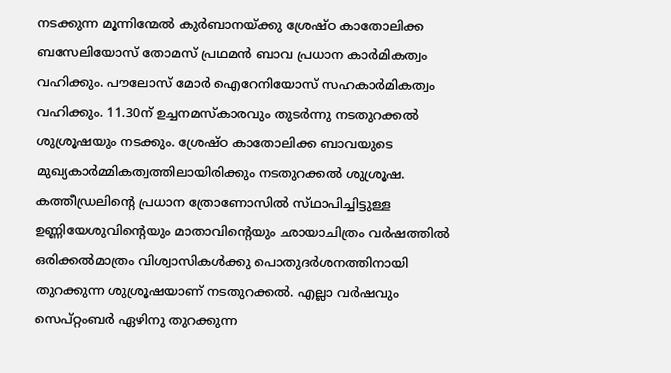നടക്കുന്ന മൂന്നിന്മേല്‍ കുര്‍ബാനയ്‌ക്കു ശ്രേഷ്‌ഠ കാതോലിക്ക ബസേലിയോസ്‌ തോമസ്‌ പ്രഥമന്‍ ബാവ പ്രധാന കാര്‍മികത്വം വഹിക്കും. പൗലോസ്‌ മോര്‍ ഐറേനിയോസ്‌ സഹകാര്‍മികത്വം വഹിക്കും. 11.30ന്‌ ഉച്ചനമസ്‌കാരവും തുടര്‍ന്നു നടതുറക്കല്‍ ശുശ്രൂഷയും നടക്കും. ശ്രേഷ്‌ഠ കാതോലിക്ക ബാവയുടെ മുഖ്യകാര്‍മ്മികത്വത്തിലായിരിക്കും നടതുറക്കല്‍ ശുശ്രൂഷ.
കത്തീഡ്രലിന്റെ പ്രധാന ത്രോണോസില്‍ സ്‌ഥാപിച്ചിട്ടുള്ള ഉണ്ണിയേശുവിന്റെയും മാതാവിന്റെയും ഛായാചിത്രം വര്‍ഷത്തില്‍ ഒരിക്കല്‍മാത്രം വിശ്വാസികള്‍ക്കു പൊതുദര്‍ശനത്തിനായി തുറക്കുന്ന ശുശ്രൂഷയാണ്‌ നടതുറക്കല്‍. എല്ലാ വര്‍ഷവും സെപ്‌റ്റംബര്‍ ഏഴിനു തുറക്കുന്ന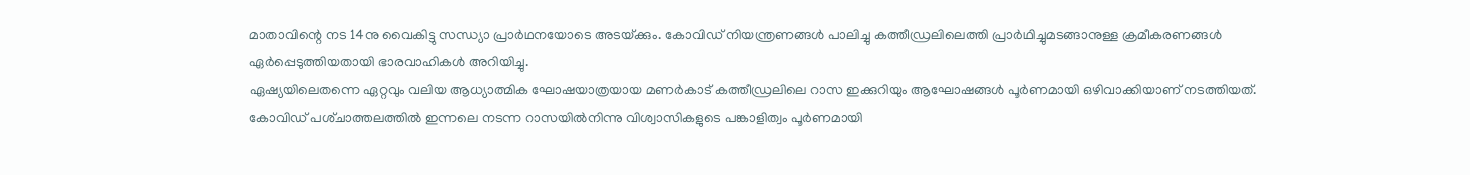മാതാവിന്റെ നട 14നു വൈകിട്ടു സന്ധ്യാ പ്രാര്‍ഥനയോടെ അടയ്‌ക്കും. കോവിഡ്‌ നിയന്ത്രണങ്ങള്‍ പാലിച്ചു കത്തീഡ്രലിലെത്തി പ്രാര്‍ഥിച്ചുമടങ്ങാനുള്ള ക്രമീകരണങ്ങള്‍ ഏര്‍പ്പെടുത്തിയതായി ഭാരവാഹികള്‍ അറിയിച്ചു.
ഏഷ്യയിലെതന്നെ ഏറ്റവും വലിയ ആധ്യാത്മിക ഘോഷയാത്രയായ മണര്‍കാട്‌ കത്തീഡ്രലിലെ റാസ ഇക്കുറിയും ആഘോഷങ്ങള്‍ പൂര്‍ണമായി ഒഴിവാക്കിയാണ്‌ നടത്തിയത്‌. കോവിഡ്‌ പശ്‌ചാത്തലത്തില്‍ ഇന്നലെ നടന്ന റാസയില്‍നിന്നു വിശ്വാസികളുടെ പങ്കാളിത്വം പൂര്‍ണമായി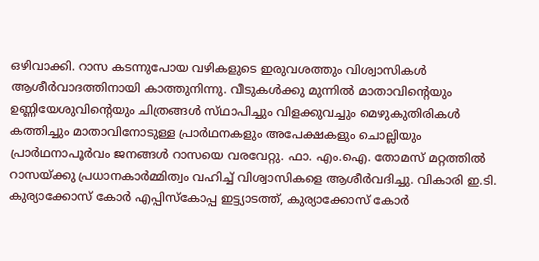ഒഴിവാക്കി. റാസ കടന്നുപോയ വഴികളുടെ ഇരുവശത്തും വിശ്വാസികള്‍ ആശീര്‍വാദത്തിനായി കാത്തുനിന്നു. വീടുകള്‍ക്കു മുന്നില്‍ മാതാവിന്റെയും ഉണ്ണിയേശുവിന്റെയും ചിത്രങ്ങള്‍ സ്‌ഥാപിച്ചും വിളക്കുവച്ചും മെഴുകുതിരികള്‍ കത്തിച്ചും മാതാവിനോടുള്ള പ്രാര്‍ഥനകളും അപേക്ഷകളും ചൊല്ലിയും പ്രാര്‍ഥനാപൂര്‍വം ജനങ്ങള്‍ റാസയെ വരവേറ്റു. ഫാ. എം.ഐ. തോമസ്‌ മറ്റത്തില്‍ റാസയ്‌ക്കു പ്രധാനകാര്‍മ്മിത്വം വഹിച്ച്‌ വിശ്വാസികളെ ആശീര്‍വദിച്ചു. വികാരി ഇ.ടി. കുര്യാക്കോസ്‌ കോര്‍ എപ്പിസ്‌കോപ്പ ഇട്ട്യാടത്ത്‌, കുര്യാക്കോസ്‌ കോര്‍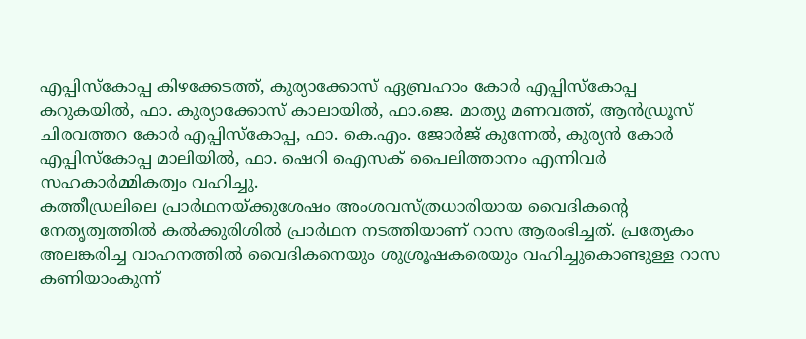എപ്പിസ്‌കോപ്പ കിഴക്കേടത്ത്‌, കുര്യാക്കോസ്‌ ഏബ്രഹാം കോര്‍ എപ്പിസ്‌കോപ്പ കറുകയില്‍, ഫാ. കുര്യാക്കോസ്‌ കാലായില്‍, ഫാ.ജെ. മാത്യു മണവത്ത്‌, ആന്‍ഡ്രൂസ്‌ ചിരവത്തറ കോര്‍ എപ്പിസ്‌കോപ്പ, ഫാ. കെ.എം. ജോര്‍ജ്‌ കുന്നേല്‍, കുര്യന്‍ കോര്‍ എപ്പിസ്‌കോപ്പ മാലിയില്‍, ഫാ. ഷെറി ഐസക്‌ പൈലിത്താനം എന്നിവര്‍ സഹകാര്‍മ്മികത്വം വഹിച്ചു.
കത്തീഡ്രലിലെ പ്രാര്‍ഥനയ്‌ക്കുശേഷം അംശവസ്‌ത്രധാരിയായ വൈദികന്റെ നേതൃത്വത്തില്‍ കല്‍ക്കുരിശില്‍ പ്രാര്‍ഥന നടത്തിയാണ്‌ റാസ ആരംഭിച്ചത്‌. പ്രത്യേകം അലങ്കരിച്ച വാഹനത്തില്‍ വൈദികനെയും ശുശ്രൂഷകരെയും വഹിച്ചുകൊണ്ടുള്ള റാസ കണിയാംകുന്ന്‌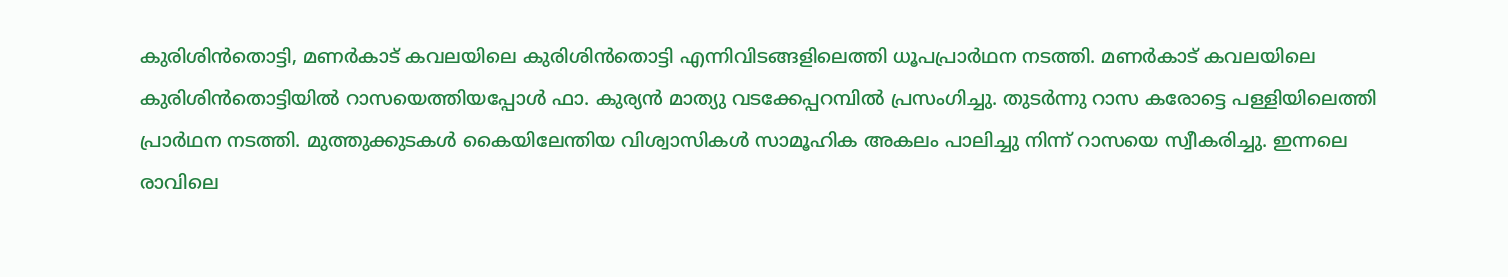കുരിശിന്‍തൊട്ടി, മണര്‍കാട്‌ കവലയിലെ കുരിശിന്‍തൊട്ടി എന്നിവിടങ്ങളിലെത്തി ധൂപപ്രാര്‍ഥന നടത്തി. മണര്‍കാട്‌ കവലയിലെ കുരിശിന്‍തൊട്ടിയില്‍ റാസയെത്തിയപ്പോള്‍ ഫാ. കുര്യന്‍ മാത്യു വടക്കേപ്പറമ്പില്‍ പ്രസംഗിച്ചു. തുടര്‍ന്നു റാസ കരോട്ടെ പള്ളിയിലെത്തി പ്രാര്‍ഥന നടത്തി. മുത്തുക്കുടകള്‍ കൈയിലേന്തിയ വിശ്വാസികള്‍ സാമൂഹിക അകലം പാലിച്ചു നിന്ന്‌ റാസയെ സ്വീകരിച്ചു. ഇന്നലെ രാവിലെ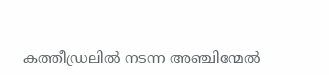കത്തീഡ്രലില്‍ നടന്ന അഞ്ചിന്മേല്‍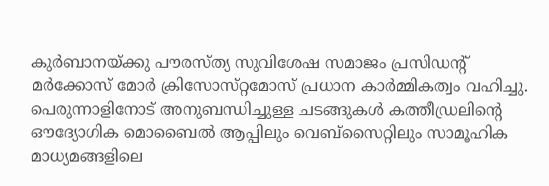കുര്‍ബാനയ്‌ക്കു പൗരസ്‌ത്യ സുവിശേഷ സമാജം പ്രസിഡന്റ്‌ മര്‍ക്കോസ്‌ മോര്‍ ക്രിസോസ്‌റ്റമോസ്‌ പ്രധാന കാര്‍മ്മികത്വം വഹിച്ചു.
പെരുന്നാളിനോട്‌ അനുബന്ധിച്ചുള്ള ചടങ്ങുകള്‍ കത്തീഡ്രലിന്റെ ഔദ്യോഗിക മൊബൈല്‍ ആപ്പിലും വെബ്‌സൈറ്റിലും സാമൂഹിക മാധ്യമങ്ങളിലെ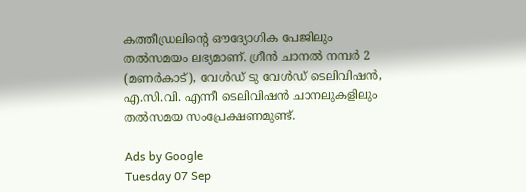കത്തീഡ്രലിന്റെ ഔദ്യോഗിക പേജിലും തല്‍സമയം ലഭ്യമാണ്‌. ഗ്രീന്‍ ചാനല്‍ നമ്പര്‍ 2 (മണര്‍കാട്‌), വേള്‍ഡ്‌ ടു വേള്‍ഡ്‌ ടെലിവിഷന്‍, എ.സി.വി. എന്നീ ടെലിവിഷന്‍ ചാനലുകളിലും തല്‍സമയ സംപ്രേക്ഷണമുണ്ട്‌.

Ads by Google
Tuesday 07 Sep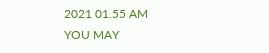2021 01.55 AM
YOU MAY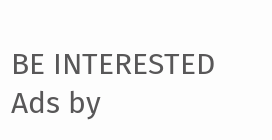BE INTERESTED
Ads by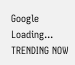Google
Loading...
TRENDING NOW